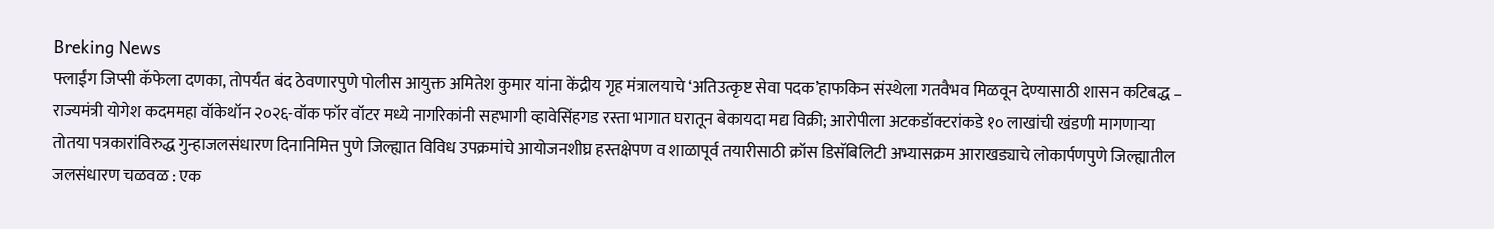Breking News
फ्लाईंग जिप्सी कॅफेला दणका, तोपर्यंत बंद ठेवणारपुणे पोलीस आयुक्त अमितेश कुमार यांना केंद्रीय गृह मंत्रालयाचे ‘अतिउत्कृष्ट सेवा पदक’हाफकिन संस्थेला गतवैभव मिळवून देण्यासाठी शासन कटिबद्ध – राज्यमंत्री योगेश कदममहा वॉकेथॉन २०२६-वॉक फॉर वॉटर मध्ये नागरिकांनी सहभागी व्हावेसिंहगड रस्ता भागात घरातून बेकायदा मद्य विक्री; आरोपीला अटकडॉक्टरांकडे १० लाखांची खंडणी मागणाऱ्या तोतया पत्रकारांविरुद्ध गुन्हाजलसंधारण दिनानिमित्त पुणे जिल्ह्यात विविध उपक्रमांचे आयोजनशीघ्र हस्तक्षेपण व शाळापूर्व तयारीसाठी क्रॉस डिसॅबिलिटी अभ्यासक्रम आराखड्याचे लोकार्पणपुणे जिल्ह्यातील जलसंधारण चळवळ : एक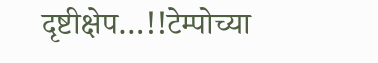दृष्टीक्षेप…!!टेम्पोच्या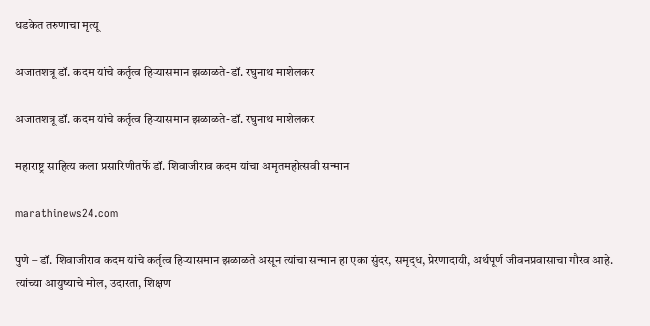धडकेत तरुणाचा मृत्यू

अजातशत्रू डॉ. कदम यांचे कर्तृत्व हिऱ्यासमान झळाळते-डॉ. रघुनाथ माशेलकर

अजातशत्रू डॉ. कदम यांचे कर्तृत्व हिऱ्यासमान झळाळते-डॉ. रघुनाथ माशेलकर

महाराष्ट्र साहित्य कला प्रसारिणीतर्फे डॉ. शिवाजीराव कदम यांचा अमृतमहोत्सवी सन्मान

marathinews24.com

पुणे – डॉ. शिवाजीराव कदम यांचे कर्तृत्व हिऱ्यासमान झळाळते असून त्यांचा सन्मान हा एका सुंदर, समृद्‌ध, प्रेरणादायी, अर्थपूर्ण जीवनप्रवासाचा गौरव आहे. त्यांच्या आयुष्याचे मोल, उदारता, शिक्षण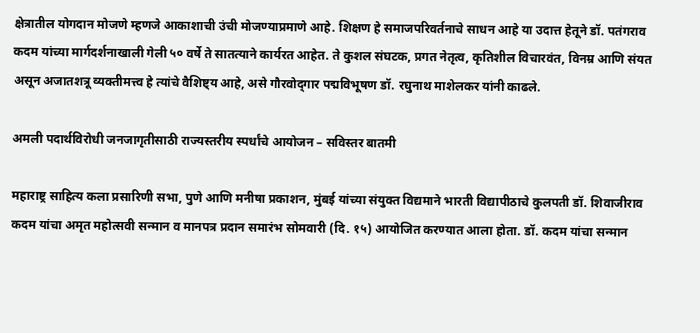क्षेत्रातील योगदान मोजणे म्हणजे आकाशाची उंची मोजण्याप्रमाणे आहे. शिक्षण हे समाजपरिवर्तनाचे साधन आहे या उदात्त हेतूने डॉ. पतंगराव कदम यांच्या मार्गदर्शनाखाली गेली ५० वर्षे ते सातत्याने कार्यरत आहेत. ते कुशल संघटक, प्रगत नेतृत्व, कृतिशील विचारवंत, विनम्र आणि संयत असून अजातशत्रू व्यक्तीमत्त्व हे त्यांचे वैशिष्ट्य आहे, असे गौरवोद्‌गार पद्मविभूषण डॉ. रघुनाथ माशेलकर यांनी काढले.

अमली पदार्थविरोधी जनजागृतीसाठी राज्यस्तरीय स्पर्धांचे आयोजन – सविस्तर बातमी

महाराष्ट्र साहित्य कला प्रसारिणी सभा, पुणे आणि मनीषा प्रकाशन, मुंबई यांच्या संयुक्त विद्यमाने भारती विद्यापीठाचे कुलपती डॉ. शिवाजीराव कदम यांचा अमृत महोत्सवी सन्मान व मानपत्र प्रदान समारंभ सोमवारी (दि. १५) आयोजित करण्यात आला होता. डॉ. कदम यांचा सन्मान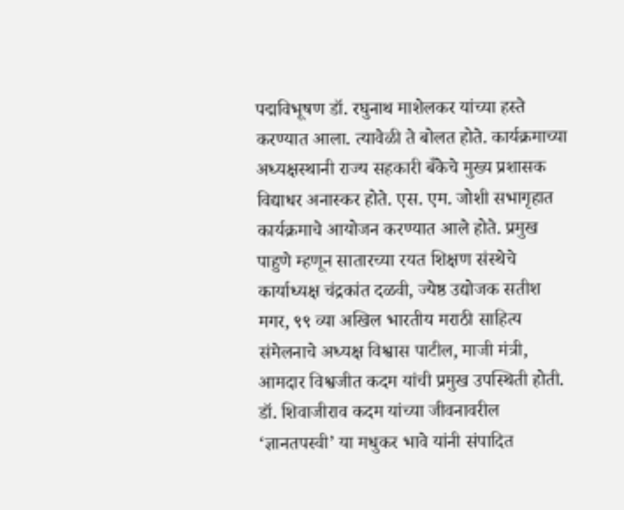पद्मविभूषण डॉ. रघुनाथ माशेलकर यांच्या हस्ते करण्यात आला. त्यावेळी ते बोलत होते. कार्यक्रमाच्या अध्यक्षस्थानी राज्य सहकारी बँकेचे मुख्य प्रशासक विद्याधर अनास्कर होते. एस. एम. जोशी सभागृहात कार्यक्रमाचे आयोजन करण्यात आले होते. प्रमुख पाहुणे म्हणून सातारच्या रयत शिक्षण संस्थेचे कार्याध्यक्ष चंद्रकांत दळवी, ज्येष्ठ उद्योजक सतीश मगर, ९९ व्या अखिल भारतीय मराठी साहित्य संमेलनाचे अध्यक्ष विश्वास पाटील, माजी मंत्री, आमदार विश्वजीत कदम यांची प्रमुख उपस्थिती होती. डॉ. शिवाजीराव कदम यांच्या जीवनावरील ‘ज्ञानतपस्वी’ या मधुकर भावे यांनी संपादित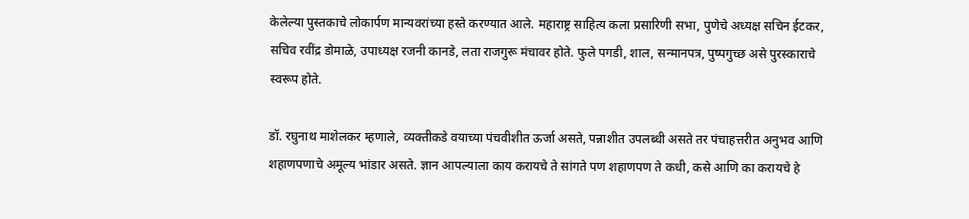केलेल्या पुस्तकाचे लोकार्पण मान्यवरांच्या हस्ते करण्यात आले. महाराष्ट्र साहित्य कला प्रसारिणी सभा, पुणेचे अध्यक्ष सचिन ईटकर, सचिव रवींद्र डोमाळे, उपाध्यक्ष रजनी कानडे, लता राजगुरू मंचावर होते. फुले पगडी, शाल, सन्मानपत्र, पुष्पगुच्छ असे पुरस्काराचे स्वरूप होते.

डॉ. रघुनाथ माशेलकर म्हणाले, व्यक्तीकडे वयाच्या पंचवीशीत ऊर्जा असते, पन्नाशीत उपलब्धी असते तर पंचाहत्तरीत अनुभव आणि शहाणपणाचे अमूल्य भांडार असते. ज्ञान आपल्याला काय करायचे ते सांगते पण शहाणपण ते कधी, कसे आणि का करायचे हे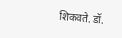शिकवते. डॉ.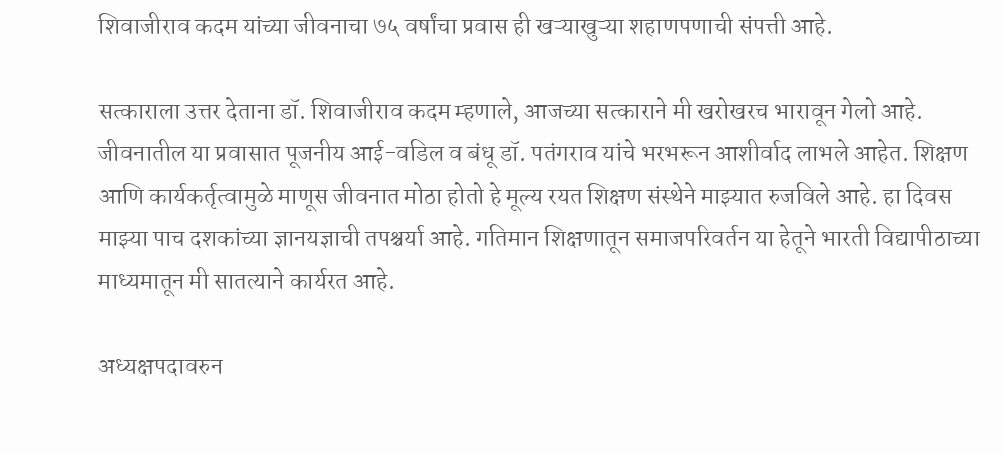शिवाजीराव कदम यांच्या जीवनाचा ७५ वर्षांचा प्रवास ही खऱ्याखुऱ्या शहाणपणाची संपत्ती आहे.

सत्काराला उत्तर देताना डॉ. शिवाजीराव कदम म्हणाले, आजच्या सत्काराने मी खरोखरच भारावून गेलो आहे. जीवनातील या प्रवासात पूजनीय आई-वडिल व बंधू डॉ. पतंगराव यांचे भरभरून आशीर्वाद लाभले आहेत. शिक्षण आणि कार्यकर्तृत्वामुळे माणूस जीवनात मोठा होतो हे मूल्य रयत शिक्षण संस्थेने माझ्यात रुजविले आहे. हा दिवस माझ्या पाच दशकांच्या ज्ञानयज्ञाची तपश्चर्या आहे. गतिमान शिक्षणातून समाजपरिवर्तन या हेतूने भारती विद्यापीठाच्या माध्यमातून मी सातत्याने कार्यरत आहे.

अध्यक्षपदावरुन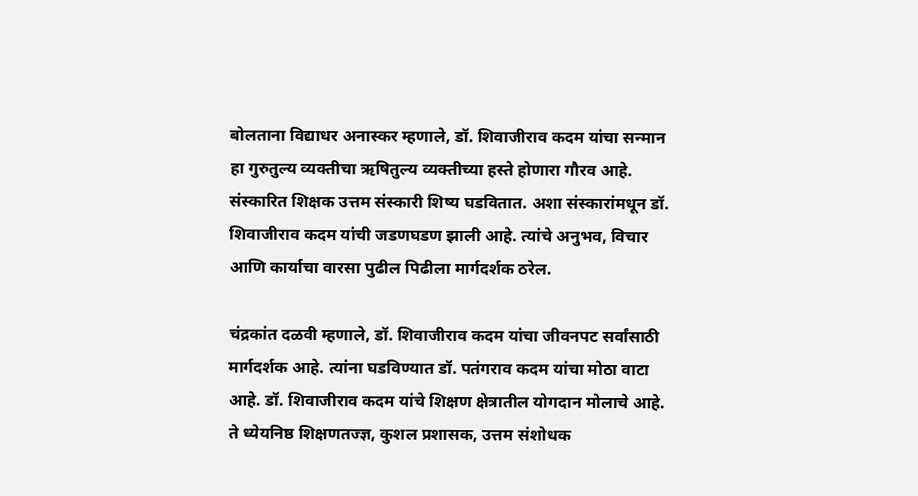बोलताना विद्याधर अनास्कर म्हणाले, डॉ. शिवाजीराव कदम यांचा सन्मान हा गुरुतुल्य व्यक्तीचा ऋषितुल्य व्यक्तीच्या हस्ते होणारा गौरव आहे. संस्कारित शिक्षक उत्तम संस्कारी शिष्य घडवितात. अशा संस्कारांमधून डॉ. शिवाजीराव कदम यांची जडणघडण झाली आहे. त्यांचे अनुभव, विचार आणि कार्याचा वारसा पुढील पिढीला मार्गदर्शक ठरेल.

चंद्रकांत दळवी म्हणाले, डॉ. शिवाजीराव कदम यांचा जीवनपट सर्वांसाठी मार्गदर्शक आहे. त्यांना घडविण्यात डॉ. पतंगराव कदम यांचा मोठा वाटा आहे. डॉ. शिवाजीराव कदम यांचे शिक्षण क्षेत्रातील योगदान मोलाचे आहे. ते ध्येयनिष्ठ शिक्षणतज्ज्ञ, कुशल प्रशासक, उत्तम संशोधक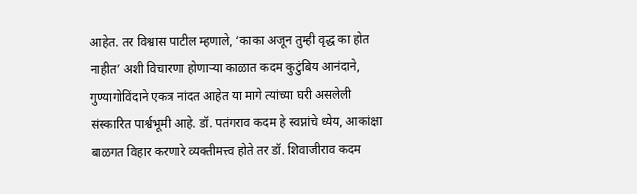आहेत. तर विश्वास पाटील म्हणाले, ‘काका अजून तुम्ही वृद्ध का होत नाहीत’ अशी विचारणा होणाऱ्या काळात कदम कुटुंबिय आनंदाने, गुण्यागोविंदाने एकत्र नांदत आहेत या मागे त्यांच्या घरी असलेली संस्कारित पार्श्वभूमी आहे. डॉ. पतंगराव कदम हे स्वप्नांचे ध्येय, आकांक्षा बाळगत विहार करणारे व्यक्तीमत्त्व होते तर डॉ. शिवाजीराव कदम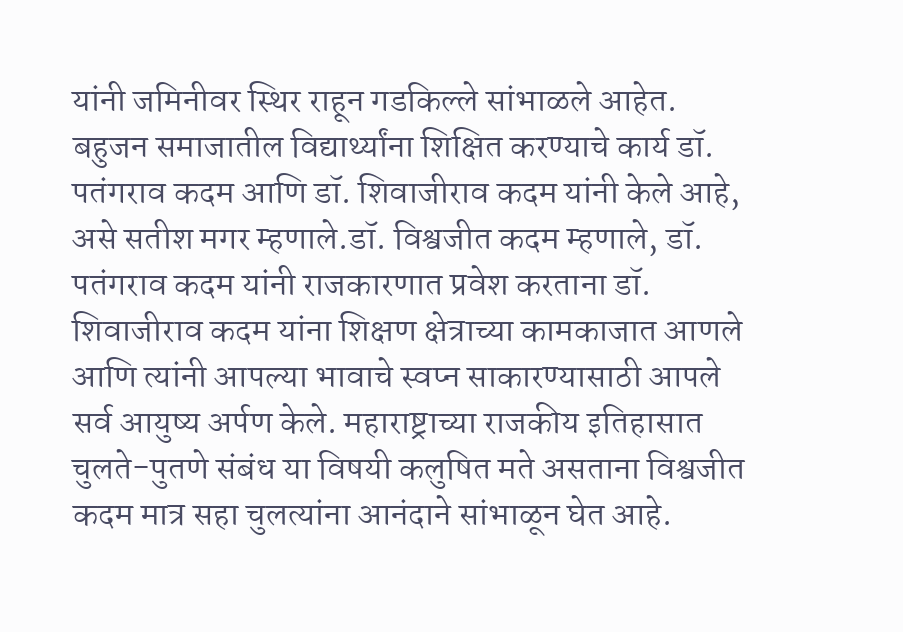यांनी जमिनीवर स्थिर राहून गडकिल्ले सांभाळले आहेत. बहुजन समाजातील विद्यार्थ्यांना शिक्षित करण्याचे कार्य डॉ. पतंगराव कदम आणि डॉ. शिवाजीराव कदम यांनी केले आहे, असे सतीश मगर म्हणाले.डॉ. विश्वजीत कदम म्हणाले, डॉ. पतंगराव कदम यांनी राजकारणात प्रवेश करताना डॉ. शिवाजीराव कदम यांना शिक्षण क्षेत्राच्या कामकाजात आणले आणि त्यांनी आपल्या भावाचे स्वप्न साकारण्यासाठी आपले सर्व आयुष्य अर्पण केले. महाराष्ट्राच्या राजकीय इतिहासात चुलते-पुतणे संबंध या विषयी कलुषित मते असताना विश्वजीत कदम मात्र सहा चुलत्यांना आनंदाने सांभाळून घेत आहे.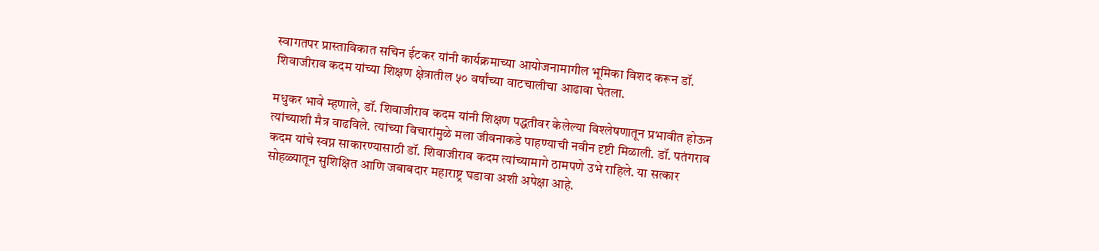स्वागतपर प्रास्ताविकात सचिन ईटकर यांनी कार्यक्रमाच्या आयोजनामागील भूमिका विशद करून डॉ. शिवाजीराव कदम यांच्या शिक्षण क्षेत्रातील ५० वर्षांच्या वाटचालीचा आढावा घेतला.

मधुकर भावे म्हणाले, डॉ. शिवाजीराव कदम यांनी शिक्षण पद्धतीवर केलेल्या विश्लेषणातून प्रभावीत होऊन त्यांच्याशी मैत्र वाढविले. त्यांच्या विचारांमुळे मला जीवनाकडे पाहण्याची नवीन दृष्टी मिळाली. डॉ. पतंगराव कदम यांचे स्वप्न साकारण्यासाठी डॉ. शिवाजीराव कदम त्यांच्यामागे ठामपणे उभे राहिले. या सत्कार सोहळ्यातून सुशिक्षित आणि जबाबदार महाराष्ट्र घडावा अशी अपेक्षा आहे.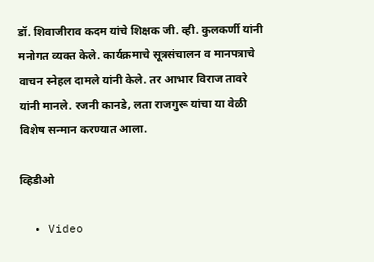डॉ. शिवाजीराव कदम यांचे शिक्षक जी. व्ही. कुलकर्णी यांनी मनोगत व्यक्त केले. कार्यक्रमाचे सूत्रसंचालन व मानपत्राचे वाचन स्नेहल दामले यांनी केले. तर आभार विराज तावरे यांनी मानले. रजनी कानडे, लता राजगुरू यांचा या वेळी विशेष सन्मान करण्यात आला.

व्हिडीओ

  • Video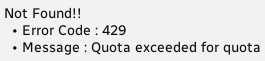Not Found!!
  • Error Code : 429
  • Message : Quota exceeded for quota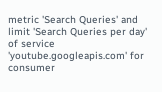metric 'Search Queries' and limit 'Search Queries per day' of service 'youtube.googleapis.com' for consumer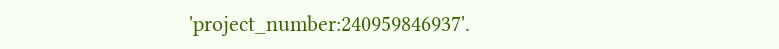'project_number:240959846937'.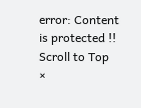error: Content is protected !!
Scroll to Top
×